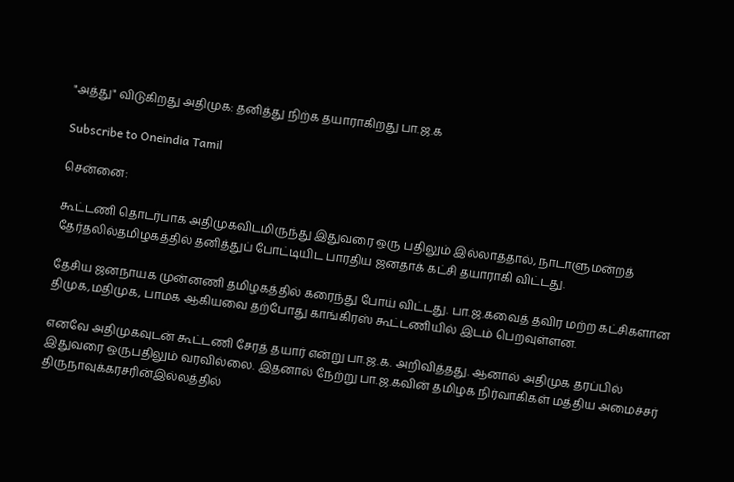"அத்து" விடுகிறது அதிமுக: தனித்து நிற்க தயாராகிறது பா.ஜ.க

Subscribe to Oneindia Tamil

சென்னை:

கூட்டணி தொடர்பாக அதிமுகவிடமிருந்து இதுவரை ஒரு பதிலும் இல்லாததால், நாடாளுமன்றத் தேர்தலில்தமிழகத்தில் தனித்துப் போட்டியிட பாரதிய ஜனதாக் கட்சி தயாராகி விட்டது.

தேசிய ஜனநாயக முன்னணி தமிழகத்தில் கரைந்து போய் விட்டது. பா.ஜ.கவைத் தவிர மற்ற கட்சிகளான திமுக,மதிமுக, பாமக ஆகியவை தற்போது காங்கிரஸ் கூட்டணியில் இடம் பெறவுள்ளன.

எனவே அதிமுகவுடன் கூட்டணி சேரத் தயார் என்று பா.ஜ.க. அறிவித்தது. ஆனால் அதிமுக தரப்பில் இதுவரை ஒருபதிலும் வரவில்லை. இதனால் நேற்று பா.ஜ.கவின் தமிழக நிர்வாகிகள் மத்திய அமைச்சர் திருநாவுக்கரசரின்இல்லத்தில்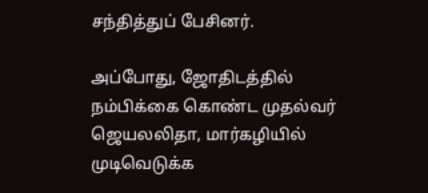சந்தித்துப் பேசினர்.

அப்போது, ஜோதிடத்தில் நம்பிக்கை கொண்ட முதல்வர் ஜெயலலிதா, மார்கழியில் முடிவெடுக்க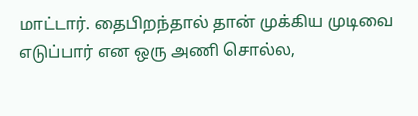மாட்டார். தைபிறந்தால் தான் முக்கிய முடிவை எடுப்பார் என ஒரு அணி சொல்ல,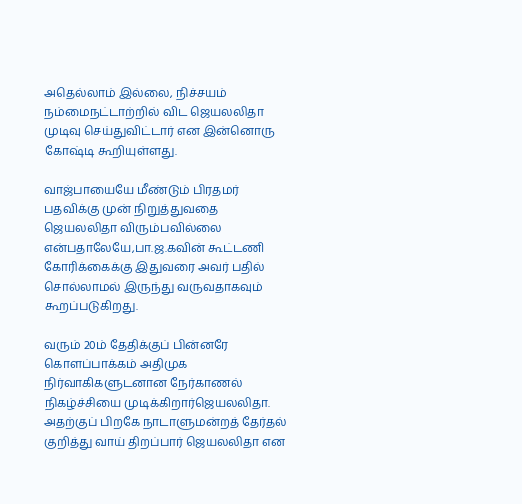அதெல்லாம் இல்லை, நிச்சயம் நம்மைநட்டாற்றில் விட ஜெயலலிதா முடிவு செய்துவிட்டார் என இன்னொரு கோஷ்டி கூறியுள்ளது.

வாஜ்பாயையே மீண்டும் பிரதமர் பதவிக்கு முன் நிறுத்துவதை ஜெயலலிதா விரும்பவில்லை என்பதாலேயே,பா.ஜ.கவின் கூட்டணி கோரிக்கைக்கு இதுவரை அவர் பதில் சொல்லாமல் இருந்து வருவதாகவும் கூறப்படுகிறது.

வரும் 20ம் தேதிக்குப் பின்னரே கொளப்பாக்கம் அதிமுக நிர்வாகிகளுடனான நேர்காணல் நிகழ்ச்சியை முடிக்கிறார்ஜெயலலிதா. அதற்குப் பிறகே நாடாளுமன்றத் தேர்தல் குறித்து வாய் திறப்பார் ஜெயலலிதா என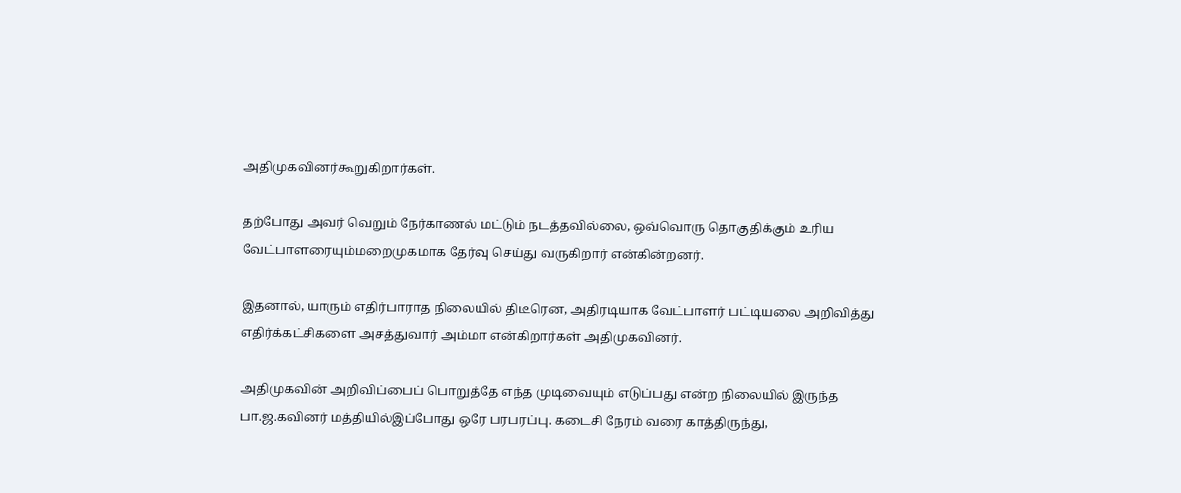அதிமுகவினர்கூறுகிறார்கள்.

தற்போது அவர் வெறும் நேர்காணல் மட்டும் நடத்தவில்லை, ஒவ்வொரு தொகுதிக்கும் உரிய வேட்பாளரையும்மறைமுகமாக தேர்வு செய்து வருகிறார் என்கின்றனர்.

இதனால், யாரும் எதிர்பாராத நிலையில் திடீரென, அதிரடியாக வேட்பாளர் பட்டியலை அறிவித்து எதிர்க்கட்சிகளை அசத்துவார் அம்மா என்கிறார்கள் அதிமுகவினர்.

அதிமுகவின் அறிவிப்பைப் பொறுத்தே எந்த முடிவையும் எடுப்பது என்ற நிலையில் இருந்த பா.ஜ.கவினர் மத்தியில்இப்போது ஒரே பரபரப்பு. கடைசி நேரம் வரை காத்திருந்து,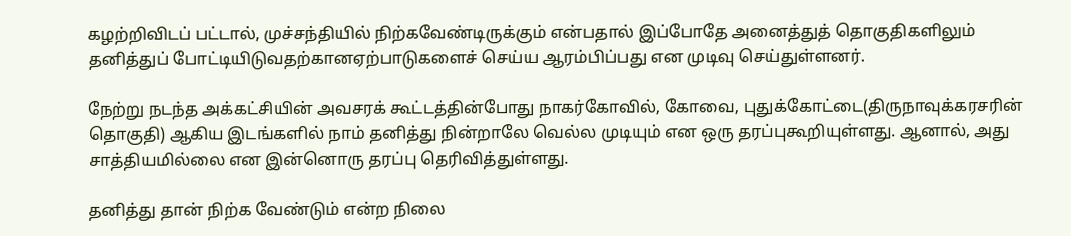கழற்றிவிடப் பட்டால், முச்சந்தியில் நிற்கவேண்டிருக்கும் என்பதால் இப்போதே அனைத்துத் தொகுதிகளிலும் தனித்துப் போட்டியிடுவதற்கானஏற்பாடுகளைச் செய்ய ஆரம்பிப்பது என முடிவு செய்துள்ளனர்.

நேற்று நடந்த அக்கட்சியின் அவசரக் கூட்டத்தின்போது நாகர்கோவில், கோவை, புதுக்கோட்டை(திருநாவுக்கரசரின் தொகுதி) ஆகிய இடங்களில் நாம் தனித்து நின்றாலே வெல்ல முடியும் என ஒரு தரப்புகூறியுள்ளது. ஆனால், அது சாத்தியமில்லை என இன்னொரு தரப்பு தெரிவித்துள்ளது.

தனித்து தான் நிற்க வேண்டும் என்ற நிலை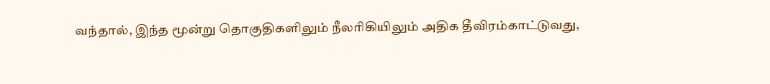வந்தால், இந்த மூன்று தொகுதிகளிலும் நீலரிகியிலும் அதிக தீவிரம்காட்டுவது,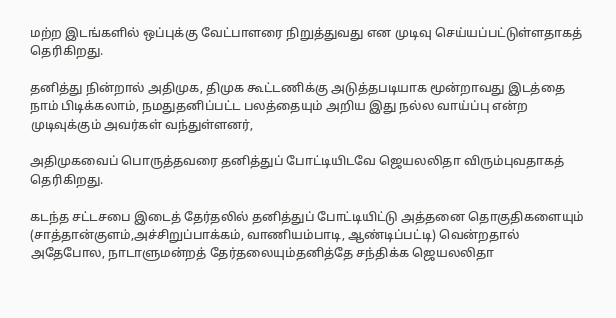மற்ற இடங்களில் ஒப்புக்கு வேட்பாளரை நிறுத்துவது என முடிவு செய்யப்பட்டுள்ளதாகத் தெரிகிறது.

தனித்து நின்றால் அதிமுக, திமுக கூட்டணிக்கு அடுத்தபடியாக மூன்றாவது இடத்தை நாம் பிடிக்கலாம், நமதுதனிப்பட்ட பலத்தையும் அறிய இது நல்ல வாய்ப்பு என்ற முடிவுக்கும் அவர்கள் வந்துள்ளனர்,

அதிமுகவைப் பொருத்தவரை தனித்துப் போட்டியிடவே ஜெயலலிதா விரும்புவதாகத் தெரிகிறது.

கடந்த சட்டசபை இடைத் தேர்தலில் தனித்துப் போட்டியிட்டு அத்தனை தொகுதிகளையும் (சாத்தான்குளம்,அச்சிறுப்பாக்கம், வாணியம்பாடி, ஆண்டிப்பட்டி) வென்றதால் அதேபோல, நாடாளுமன்றத் தேர்தலையும்தனித்தே சந்திக்க ஜெயலலிதா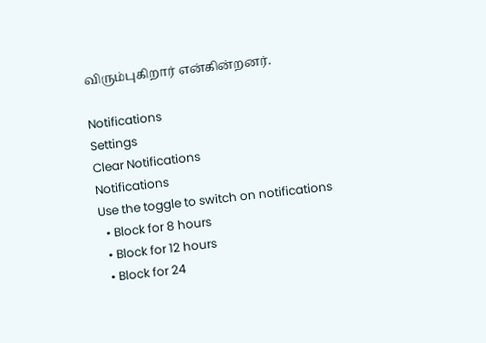விரும்புகிறார் என்கின்றனர்.

Notifications
Settings
Clear Notifications
Notifications
Use the toggle to switch on notifications
  • Block for 8 hours
  • Block for 12 hours
  • Block for 24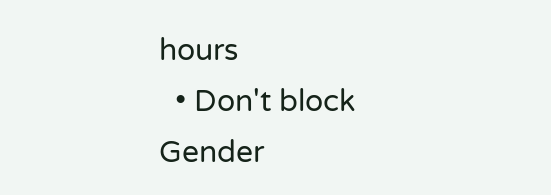hours
  • Don't block
Gender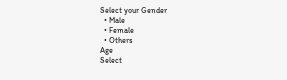Select your Gender
  • Male
  • Female
  • Others
Age
Select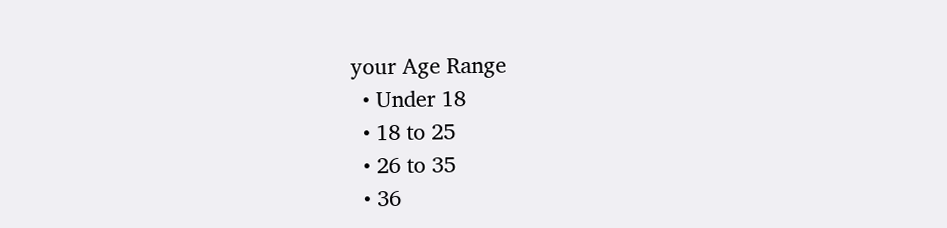your Age Range
  • Under 18
  • 18 to 25
  • 26 to 35
  • 36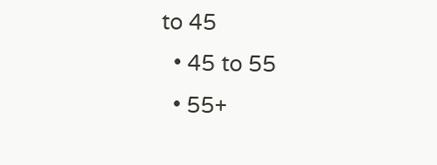to 45
  • 45 to 55
  • 55+